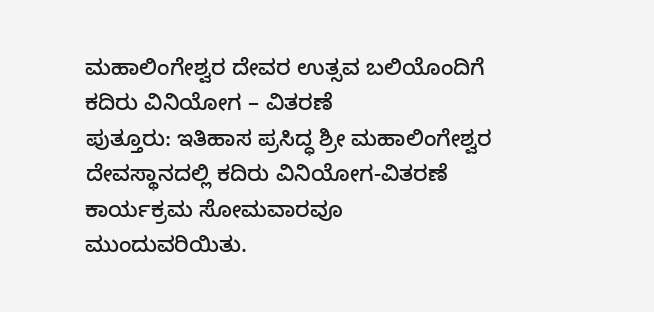ಮಹಾಲಿಂಗೇಶ್ವರ ದೇವರ ಉತ್ಸವ ಬಲಿಯೊಂದಿಗೆ ಕದಿರು ವಿನಿಯೋಗ – ವಿತರಣೆ
ಪುತ್ತೂರು: ಇತಿಹಾಸ ಪ್ರಸಿದ್ಧ ಶ್ರೀ ಮಹಾಲಿಂಗೇಶ್ವರ ದೇವಸ್ಥಾನದಲ್ಲಿ ಕದಿರು ವಿನಿಯೋಗ-ವಿತರಣೆ ಕಾರ್ಯಕ್ರಮ ಸೋಮವಾರವೂ ಮುಂದುವರಿಯಿತು.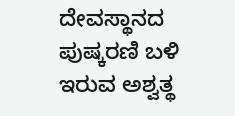ದೇವಸ್ಥಾನದ ಪುಷ್ಕರಣಿ ಬಳಿ ಇರುವ ಅಶ್ವತ್ಥ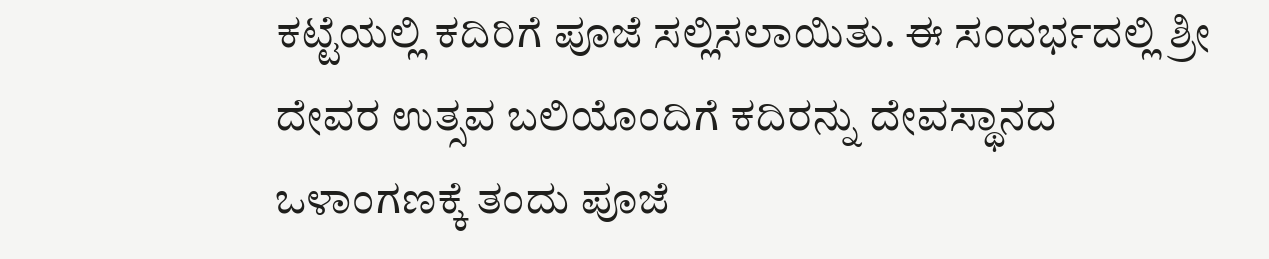ಕಟ್ಟೆಯಲ್ಲಿ ಕದಿರಿಗೆ ಪೂಜೆ ಸಲ್ಲಿಸಲಾಯಿತು. ಈ ಸಂದರ್ಭದಲ್ಲಿ ಶ್ರೀ ದೇವರ ಉತ್ಸವ ಬಲಿಯೊಂದಿಗೆ ಕದಿರನ್ನು ದೇವಸ್ಥಾನದ ಒಳಾಂಗಣಕ್ಕೆ ತಂದು ಪೂಜೆ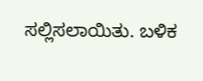ಸಲ್ಲಿಸಲಾಯಿತು. ಬಳಿಕ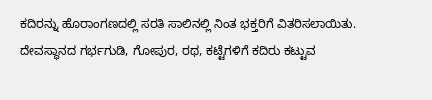ಕದಿರನ್ನು ಹೊರಾಂಗಣದಲ್ಲಿ ಸರತಿ ಸಾಲಿನಲ್ಲಿ ನಿಂತ ಭಕ್ತರಿಗೆ ವಿತರಿಸಲಾಯಿತು. ದೇವಸ್ಥಾನದ ಗರ್ಭಗುಡಿ, ಗೋಪುರ, ರಥ, ಕಟ್ಟೆಗಳಿಗೆ ಕದಿರು ಕಟ್ಟುವ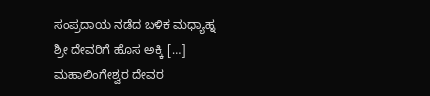ಸಂಪ್ರದಾಯ ನಡೆದ ಬಳಿಕ ಮಧ್ಯಾಹ್ನ ಶ್ರೀ ದೇವರಿಗೆ ಹೊಸ ಅಕ್ಕಿ […]
ಮಹಾಲಿಂಗೇಶ್ವರ ದೇವರ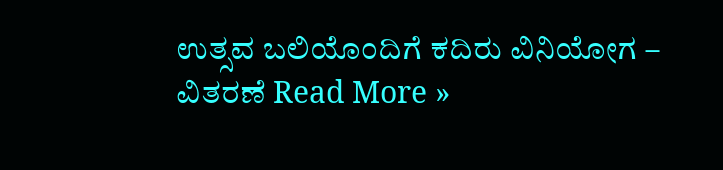ಉತ್ಸವ ಬಲಿಯೊಂದಿಗೆ ಕದಿರು ವಿನಿಯೋಗ – ವಿತರಣೆ Read More »